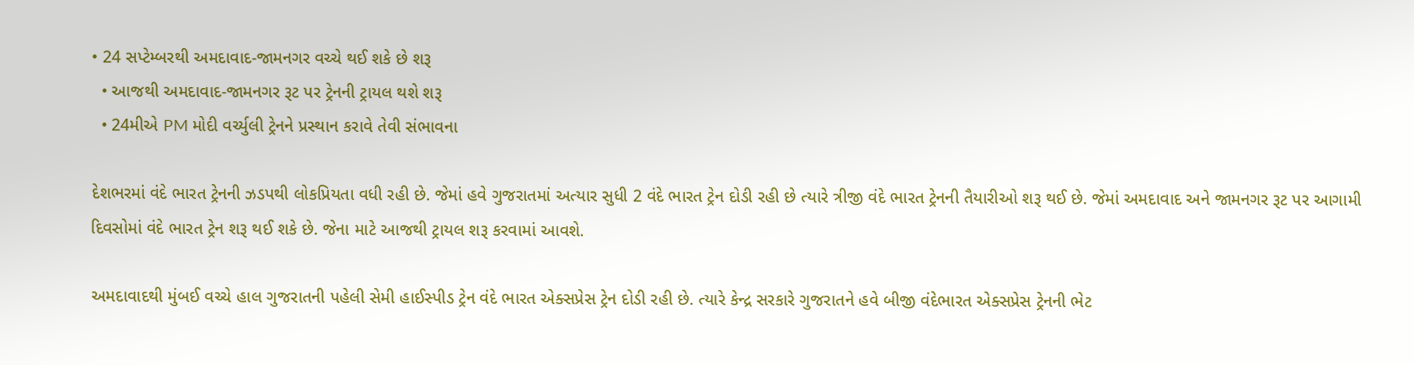• 24 સપ્ટેમ્બરથી અમદાવાદ-જામનગર વચ્ચે થઈ શકે છે શરૂ
  • આજથી અમદાવાદ-જામનગર રૂટ પર ટ્રેનની ટ્રાયલ થશે શરૂ
  • 24મીએ PM મોદી વર્ચ્યુલી ટ્રેનને પ્રસ્થાન કરાવે તેવી સંભાવના

દેશભરમાં વંદે ભારત ટ્રેનની ઝડપથી લોકપ્રિયતા વધી રહી છે. જેમાં હવે ગુજરાતમાં અત્યાર સુધી 2 વંદે ભારત ટ્રેન દોડી રહી છે ત્યારે ત્રીજી વંદે ભારત ટ્રેનની તૈયારીઓ શરૂ થઈ છે. જેમાં અમદાવાદ અને જામનગર રૂટ પર આગામી દિવસોમાં વંદે ભારત ટ્રેન શરૂ થઈ શકે છે. જેના માટે આજથી ટ્રાયલ શરૂ કરવામાં આવશે.

અમદાવાદથી મુંબઈ વચ્ચે હાલ ગુજરાતની પહેલી સેમી હાઈસ્પીડ ટ્રેન વંદે ભારત એક્સપ્રેસ ટ્રેન દોડી રહી છે. ત્યારે કેન્દ્ર સરકારે ગુજરાતને હવે બીજી વંદેભારત એક્સપ્રેસ ટ્રેનની ભેટ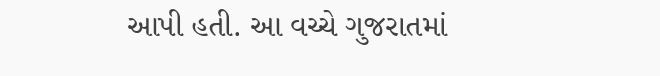આપી હતી. આ વચ્ચે ગુજરાતમાં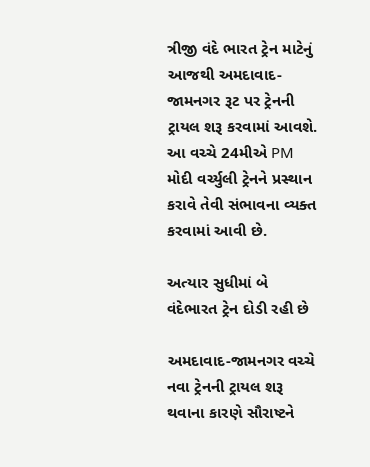ત્રીજી વંદે ભારત ટ્રેન માટેનું આજથી અમદાવાદ-જામનગર રૂટ પર ટ્રેનની ટ્રાયલ શરૂ કરવામાં આવશે. આ વચ્ચે 24મીએ PM મોદી વર્ચ્યુલી ટ્રેનને પ્રસ્થાન કરાવે તેવી સંભાવના વ્યક્ત કરવામાં આવી છે.

અત્યાર સુધીમાં બે વંદેભારત ટ્રેન દોડી રહી છે

અમદાવાદ-જામનગર વચ્ચે નવા ટ્રેનની ટ્રાયલ શરૂ થવાના કારણે સૌરાષ્ટને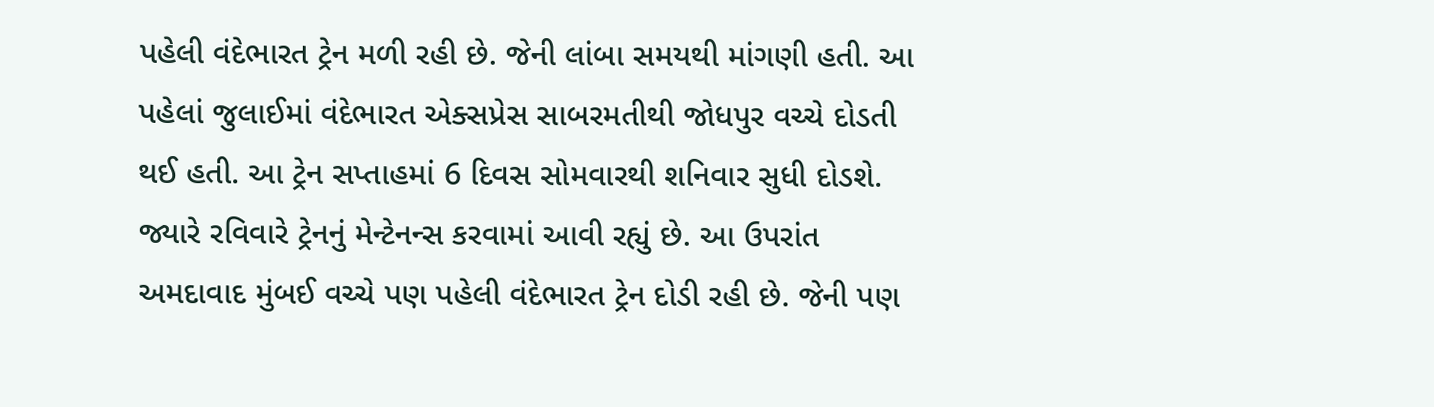પહેલી વંદેભારત ટ્રેન મળી રહી છે. જેની લાંબા સમયથી માંગણી હતી. આ પહેલાં જુલાઈમાં વંદેભારત એક્સપ્રેસ સાબરમતીથી જોધપુર વચ્ચે દોડતી થઈ હતી. આ ટ્રેન સપ્તાહમાં 6 દિવસ સોમવારથી શનિવાર સુધી દોડશે. જ્યારે રવિવારે ટ્રેનનું મેન્ટેનન્સ કરવામાં આવી રહ્યું છે. આ ઉપરાંત અમદાવાદ મુંબઈ વચ્ચે પણ પહેલી વંદેભારત ટ્રેન દોડી રહી છે. જેની પણ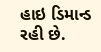હાઇ ડિમાન્ડ રહી છે.